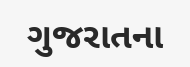ગુજરાતના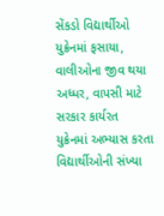સેંકડો વિદ્યાર્થીઓ યુક્રેનમાં ફસાયા, વાલીઓના જીવ થયા અધ્ધર, વાપસી માટે સરકાર કાર્યરત
યુક્રેનમાં અભ્યાસ કરતા વિદ્યાર્થીઓની સંખ્યા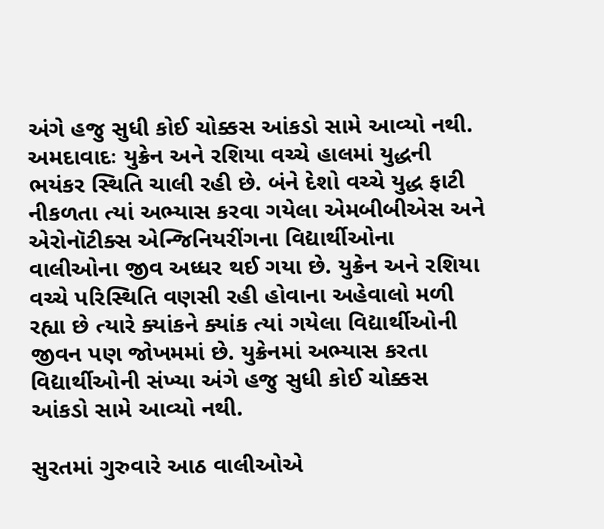અંગે હજુ સુધી કોઈ ચોક્કસ આંકડો સામે આવ્યો નથી.
અમદાવાદઃ યુક્રેન અને રશિયા વચ્ચે હાલમાં યુદ્ધની ભયંકર સ્થિતિ ચાલી રહી છે. બંને દેશો વચ્ચે યુદ્ધ ફાટી નીકળતા ત્યાં અભ્યાસ કરવા ગયેલા એમબીબીએસ અને એરોનૉટીક્સ એન્જિનિયરીંગના વિદ્યાર્થીઓના વાલીઓના જીવ અધ્ધર થઈ ગયા છે. યુક્રેન અને રશિયા વચ્ચે પરિસ્થિતિ વણસી રહી હોવાના અહેવાલો મળી રહ્યા છે ત્યારે ક્યાંકને ક્યાંક ત્યાં ગયેલા વિદ્યાર્થીઓની જીવન પણ જોખમમાં છે. યુક્રેનમાં અભ્યાસ કરતા વિદ્યાર્થીઓની સંખ્યા અંગે હજુ સુધી કોઈ ચોક્કસ આંકડો સામે આવ્યો નથી.

સુરતમાં ગુરુવારે આઠ વાલીઓએ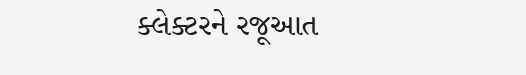ક્લેક્ટરને રજૂઆત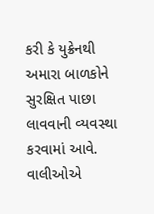કરી કે યુક્રેનથી અમારા બાળકોને સુરક્ષિત પાછા લાવવાની વ્યવસ્થા કરવામાં આવે. વાલીઓએ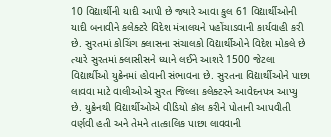10 વિદ્યાર્થીની યાદી આપી છે જ્યારે આવા કુલ 61 વિદ્યાર્થીઓની યાદી બનાવીને કલેક્ટરે વિદેશ મંત્રાલયને પહોંચાડવાની કાર્યવાહી કરી છે. સુરતમાં કોચિંગ ક્લાસના સંચાલકો વિદ્યાર્થીઓને વિદેશ મોકલે છે ત્યારે સુરતમાં ક્લાસીસને ધ્યાને લઈને આશરે 1500 જેટલા વિદ્યાર્થીઓ યુક્રેનમાં હોવાની સંભાવના છે. સુરતના વિદ્યાર્થીઓને પાછા લાવવા માટે વાલીઓએ સુરત જિલ્લા કલેક્ટરને આવેદનપત્ર આપ્યુ છે. યુક્રેનથી વિદ્યાર્થીઓએ વીડિયો કૉલ કરીને પોતાની આપવીતી વર્ણવી હતી અને તેમને તાત્કાલિક પાછા લાવવાની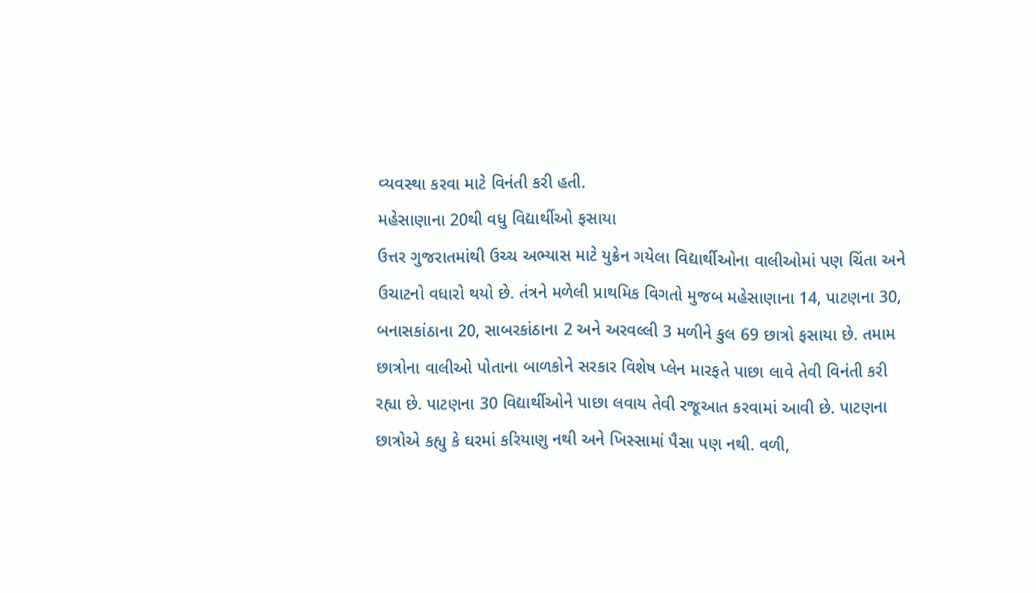વ્યવસ્થા કરવા માટે વિનંતી કરી હતી.
મહેસાણાના 20થી વધુ વિદ્યાર્થીઓ ફસાયા
ઉત્તર ગુજરાતમાંથી ઉચ્ચ અભ્યાસ માટે યુક્રેન ગયેલા વિદ્યાર્થીઓના વાલીઓમાં પણ ચિંતા અને ઉચાટનો વધારો થયો છે. તંત્રને મળેલી પ્રાથમિક વિગતો મુજબ મહેસાણાના 14, પાટણના 30, બનાસકાંઠાના 20, સાબરકાંઠાના 2 અને અરવલ્લી 3 મળીને કુલ 69 છાત્રો ફસાયા છે. તમામ છાત્રોના વાલીઓ પોતાના બાળકોને સરકાર વિશેષ પ્લેન મારફતે પાછા લાવે તેવી વિનંતી કરી રહ્યા છે. પાટણના 30 વિદ્યાર્થીઓને પાછા લવાય તેવી રજૂઆત કરવામાં આવી છે. પાટણના છાત્રોએ કહ્યુ કે ઘરમાં કરિયાણુ નથી અને ખિસ્સામાં પૈસા પણ નથી. વળી,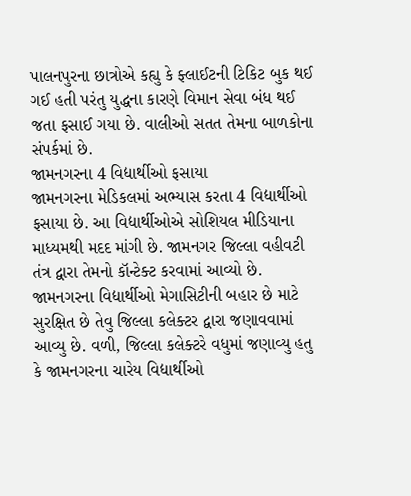પાલનપુરના છાત્રોએ કહ્યુ કે ફ્લાઈટની ટિકિટ બુક થઈ ગઈ હતી પરંતુ યુદ્ધના કારણે વિમાન સેવા બંધ થઈ જતા ફસાઈ ગયા છે. વાલીઓ સતત તેમના બાળકોના સંપર્કમાં છે.
જામનગરના 4 વિદ્યાર્થીઓ ફસાયા
જામનગરના મેડિકલમાં અભ્યાસ કરતા 4 વિદ્યાર્થીઓ ફસાયા છે. આ વિદ્યાર્થીઓએ સોશિયલ મીડિયાના માધ્યમથી મદદ માંગી છે. જામનગર જિલ્લા વહીવટી તંત્ર દ્વારા તેમનો કૉન્ટેક્ટ કરવામાં આવ્યો છે. જામનગરના વિદ્યાર્થીઓ મેગાસિટીની બહાર છે માટે સુરક્ષિત છે તેવુ જિલ્લા કલેક્ટર દ્વારા જણાવવામાં આવ્યુ છે. વળી, જિલ્લા કલેક્ટરે વધુમાં જણાવ્યુ હતુ કે જામનગરના ચારેય વિદ્યાર્થીઓ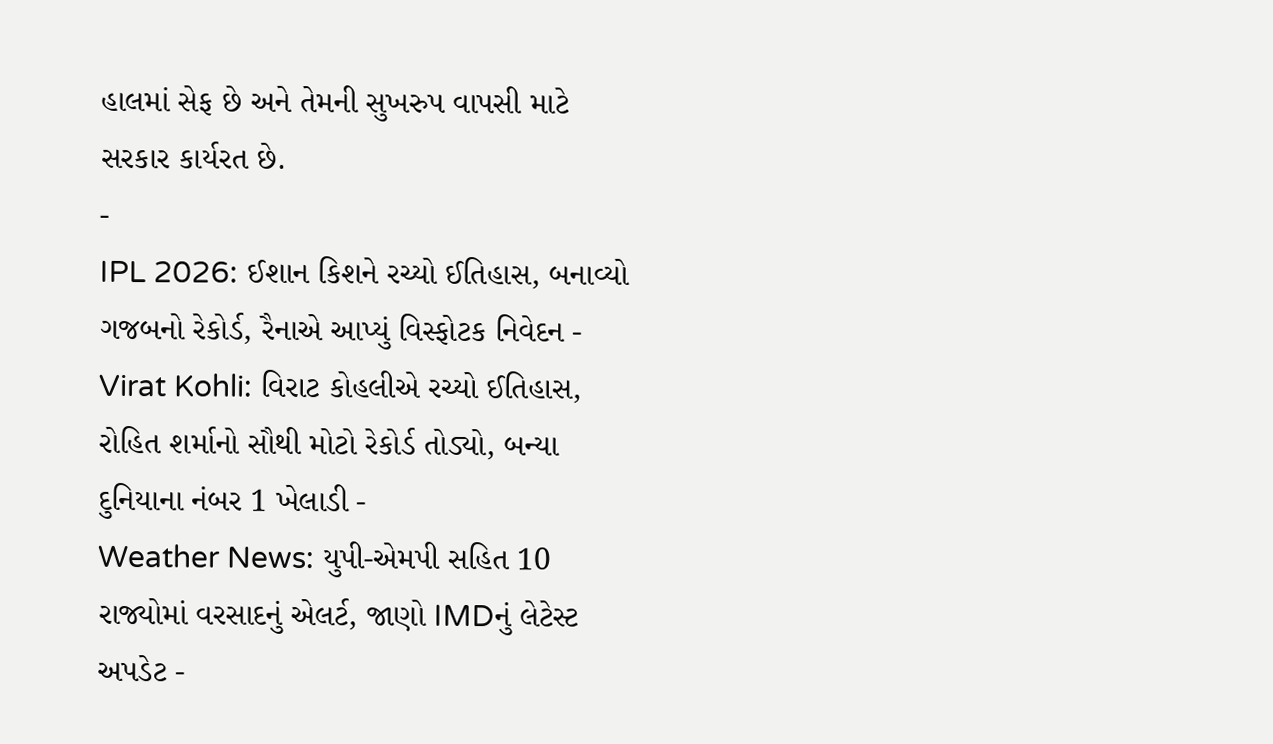હાલમાં સેફ છે અને તેમની સુખરુપ વાપસી માટે સરકાર કાર્યરત છે.
-
IPL 2026: ઈશાન કિશને રચ્યો ઈતિહાસ, બનાવ્યો ગજબનો રેકોર્ડ, રૈનાએ આપ્યું વિસ્ફોટક નિવેદન -
Virat Kohli: વિરાટ કોહલીએ રચ્યો ઈતિહાસ, રોહિત શર્માનો સૌથી મોટો રેકોર્ડ તોડ્યો, બન્યા દુનિયાના નંબર 1 ખેલાડી -
Weather News: યુપી-એમપી સહિત 10 રાજ્યોમાં વરસાદનું એલર્ટ, જાણો IMDનું લેટેસ્ટ અપડેટ -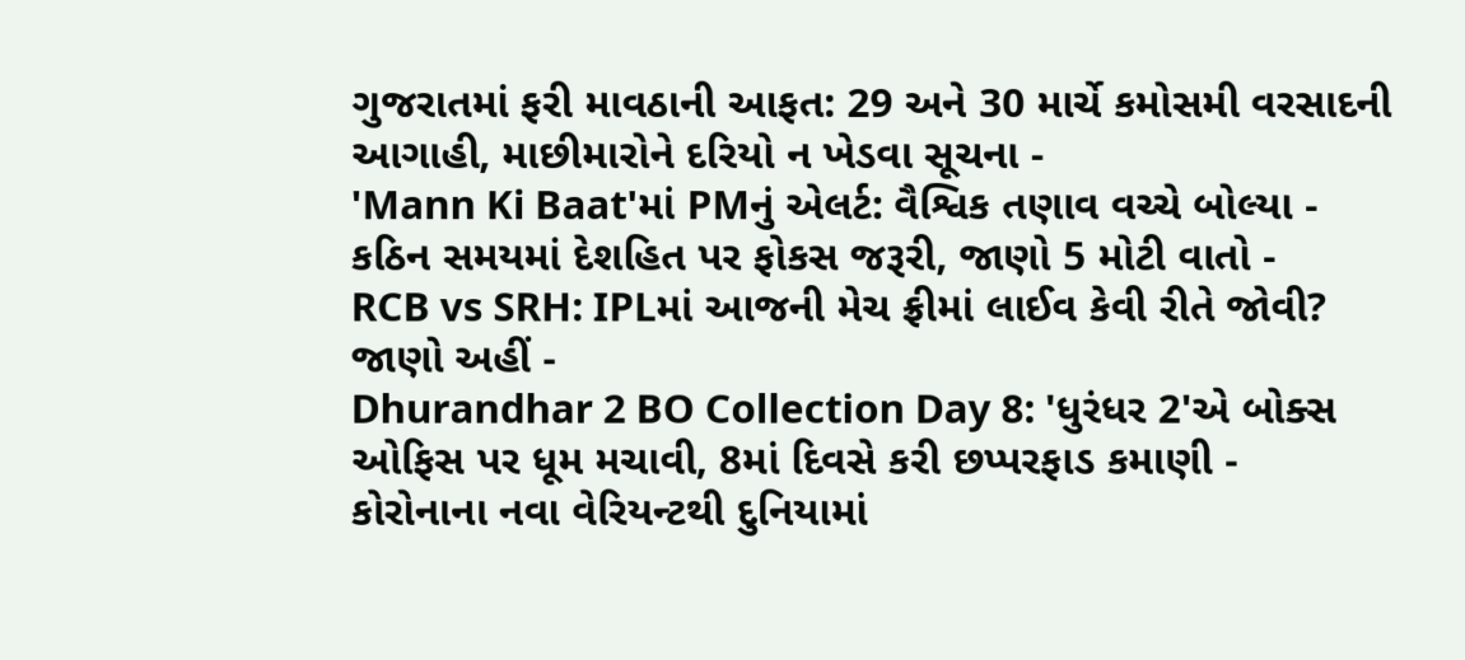ગુજરાતમાં ફરી માવઠાની આફત: 29 અને 30 માર્ચે કમોસમી વરસાદની આગાહી, માછીમારોને દરિયો ન ખેડવા સૂચના -
'Mann Ki Baat'માં PMનું એલર્ટ: વૈશ્વિક તણાવ વચ્ચે બોલ્યા - કઠિન સમયમાં દેશહિત પર ફોકસ જરૂરી, જાણો 5 મોટી વાતો -
RCB vs SRH: IPLમાં આજની મેચ ફ્રીમાં લાઈવ કેવી રીતે જોવી? જાણો અહીં -
Dhurandhar 2 BO Collection Day 8: 'ધુરંધર 2'એ બોક્સ ઓફિસ પર ધૂમ મચાવી, 8માં દિવસે કરી છપ્પરફાડ કમાણી -
કોરોનાના નવા વેરિયન્ટથી દુનિયામાં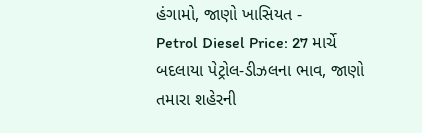હંગામો, જાણો ખાસિયત -
Petrol Diesel Price: 27 માર્ચે બદલાયા પેટ્રોલ-ડીઝલના ભાવ, જાણો તમારા શહેરની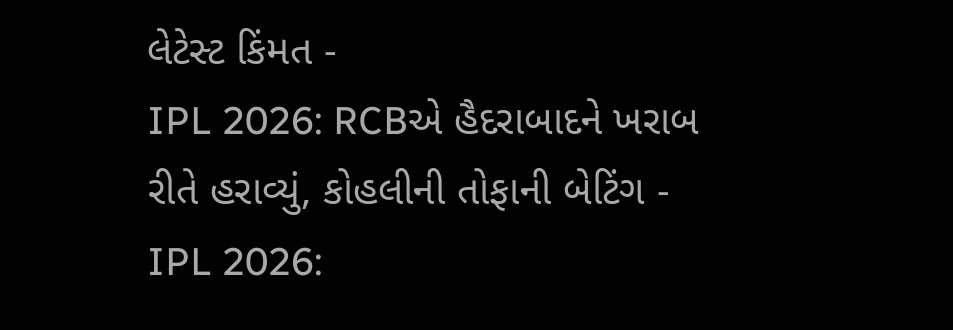લેટેસ્ટ કિંમત -
IPL 2026: RCBએ હૈદરાબાદને ખરાબ રીતે હરાવ્યું, કોહલીની તોફાની બેટિંગ -
IPL 2026: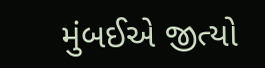મુંબઈએ જીત્યો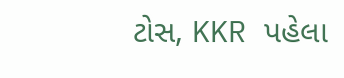ટોસ, KKR પહેલા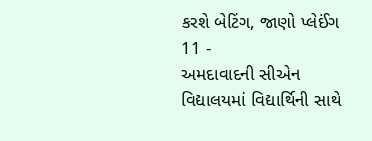કરશે બેટિંગ, જાણો પ્લેઈંગ 11 -
અમદાવાદની સીએન વિદ્યાલયમાં વિદ્યાર્થિની સાથે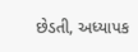છેડતી, અધ્યાપક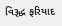વિરૂદ્ધ ફરિયાદ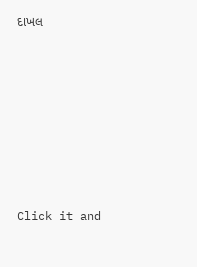દાખલ








Click it and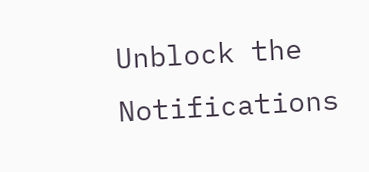Unblock the Notifications